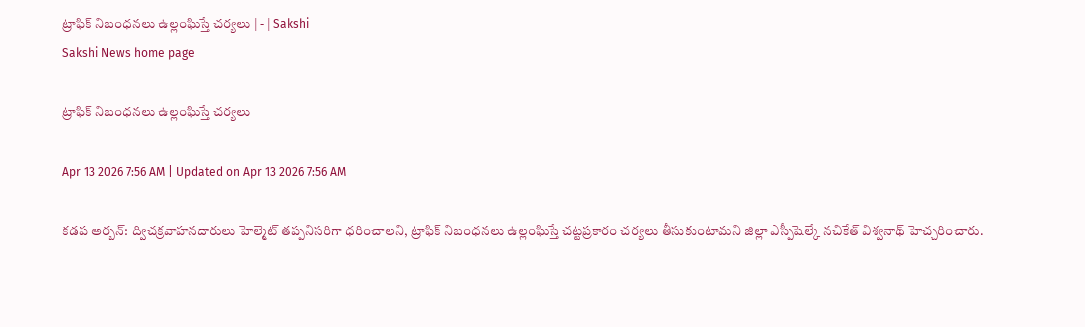ట్రాఫిక్‌ నిబంధనలు ఉల్లంఘిస్తే చర్యలు | - | Sakshi
Sakshi News home page

ట్రాఫిక్‌ నిబంధనలు ఉల్లంఘిస్తే చర్యలు

Apr 13 2026 7:56 AM | Updated on Apr 13 2026 7:56 AM

కడప అర్బన్‌: ద్విచక్రవాహనదారులు హెల్మెట్‌ తప్పనిసరిగా ధరించాలని, ట్రాఫిక్‌ నిబంధనలు ఉల్లంఘిస్తే చట్టప్రకారం చర్యలు తీసుకుంటామని జిల్లా ఎస్పీషెల్కే నచికేత్‌ విశ్వనాథ్‌ హెచ్చరించారు.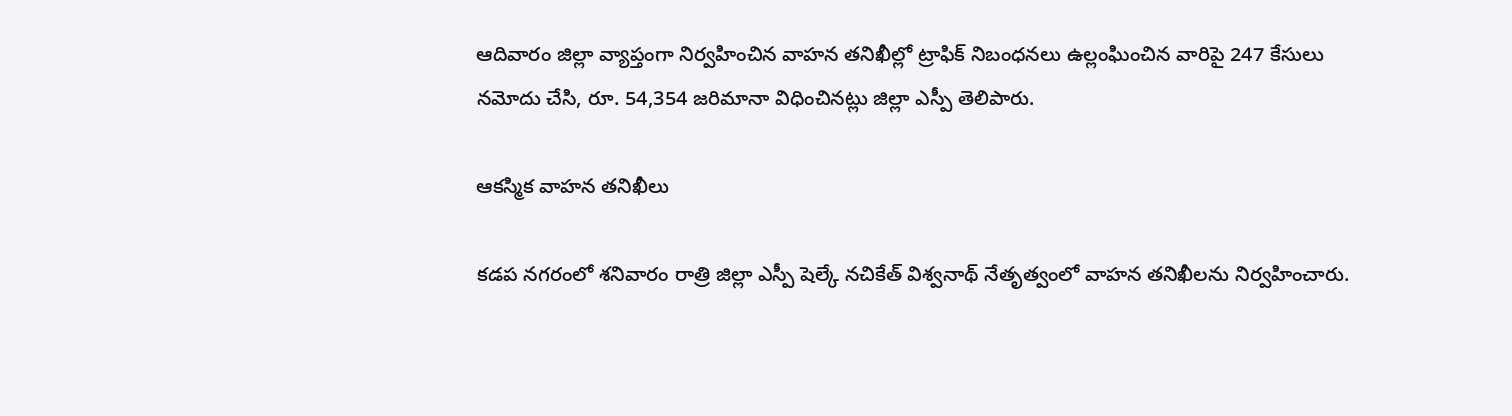ఆదివారం జిల్లా వ్యాప్తంగా నిర్వహించిన వాహన తనిఖీల్లో ట్రాఫిక్‌ నిబంధనలు ఉల్లంఘించిన వారిపై 247 కేసులు నమోదు చేసి, రూ. 54,354 జరిమానా విధించినట్లు జిల్లా ఎస్పీ తెలిపారు.

ఆకస్మిక వాహన తనిఖీలు

కడప నగరంలో శనివారం రాత్రి జిల్లా ఎస్పీ షెల్కే నచికేత్‌ విశ్వనాథ్‌ నేతృత్వంలో వాహన తనిఖీలను నిర్వహించారు.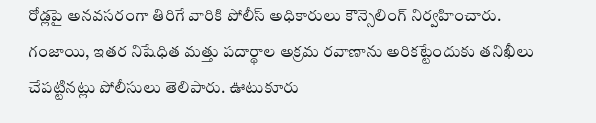రోడ్లపై అనవసరంగా తిరిగే వారికి పోలీస్‌ అధికారులు కౌన్సెలింగ్‌ నిర్వహించారు. గంజాయి, ఇతర నిషేధిత మత్తు పదార్థాల అక్రమ రవాణాను అరికట్టేందుకు తనిఖీలు చేపట్టినట్లు పోలీసులు తెలిపారు. ఊటుకూరు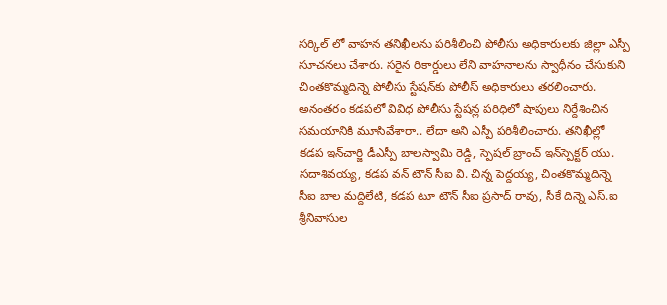సర్కిల్‌ లో వాహన తనిఖీలను పరిశీలించి పోలీసు అధికారులకు జిల్లా ఎస్పీ సూచనలు చేశారు. సరైన రికార్డులు లేని వాహనాలను స్వాధీనం చేసుకుని చింతకొమ్మదిన్నె పోలీసు స్టేషన్‌కు పోలీస్‌ అధికారులు తరలించారు. అనంతరం కడపలో వివిధ పోలీసు స్టేషన్ల పరిధిలో షాపులు నిర్దేశించిన సమయానికి మూసివేశారా.. లేదా అని ఎస్పీ పరిశీలించారు. తనిఖీల్లో కడప ఇన్‌చార్జి డీఎస్పీ బాలస్వామి రెడ్డి, స్పెషల్‌ బ్రాంచ్‌ ఇన్‌స్పెక్టర్‌ యు. సదాశివయ్య, కడప వన్‌ టౌన్‌ సీఐ వి. చిన్న పెద్దయ్య, చింతకొమ్మదిన్నె సీఐ బాల మద్దిలేటి, కడప టూ టౌన్‌ సీఐ ప్రసాద్‌ రావు, సీకే దిన్నె ఎస్‌.ఐ శ్రీనివాసుల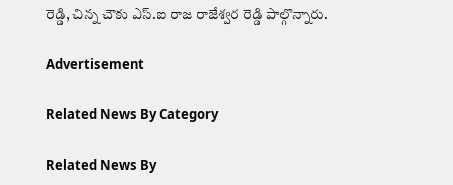రెడ్డి, చిన్న చౌకు ఎస్‌.ఐ రాజ రాజేశ్వర రెడ్డి పాల్గొన్నారు.

Advertisement

Related News By Category

Related News By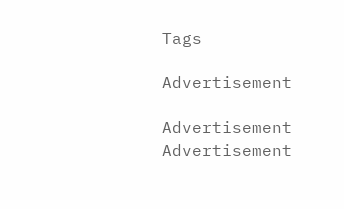Tags

Advertisement

Advertisement
Advertisement